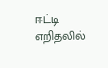ஈட்டி எறிதலில்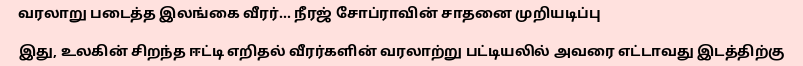வரலாறு படைத்த இலங்கை வீரர்... நீரஜ் சோப்ராவின் சாதனை முறியடிப்பு

இது, உலகின் சிறந்த ஈட்டி எறிதல் வீரர்களின் வரலாற்று பட்டியலில் அவரை எட்டாவது இடத்திற்கு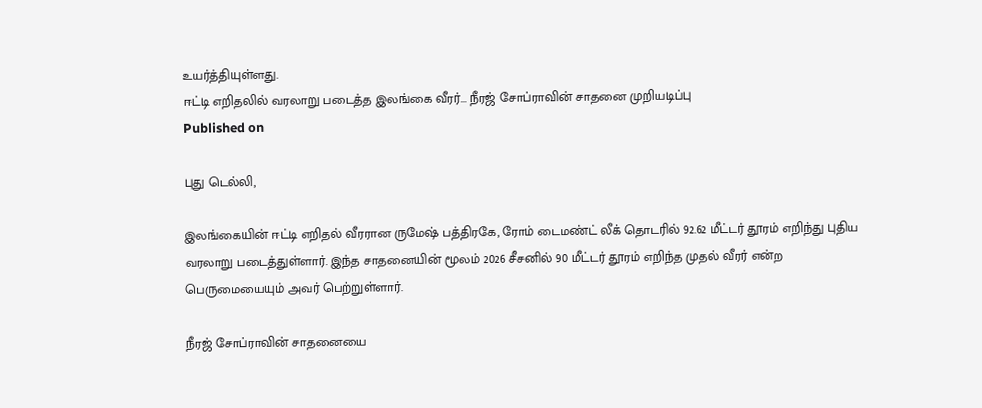உயர்த்தியுள்ளது.
ஈட்டி எறிதலில் வரலாறு படைத்த இலங்கை வீரர்... நீரஜ் சோப்ராவின் சாதனை முறியடிப்பு
Published on

புது டெல்லி,

இலங்கையின் ஈட்டி எறிதல் வீரரான ருமேஷ் பத்திரகே, ரோம் டைமண்ட் லீக் தொடரில் 92.62 மீட்டர் தூரம் எறிந்து புதிய வரலாறு படைத்துள்ளார். இந்த சாதனையின் மூலம் 2026 சீசனில் 90 மீட்டர் தூரம் எறிந்த முதல் வீரர் என்ற பெருமையையும் அவர் பெற்றுள்ளார்.

நீரஜ் சோப்ராவின் சாதனையை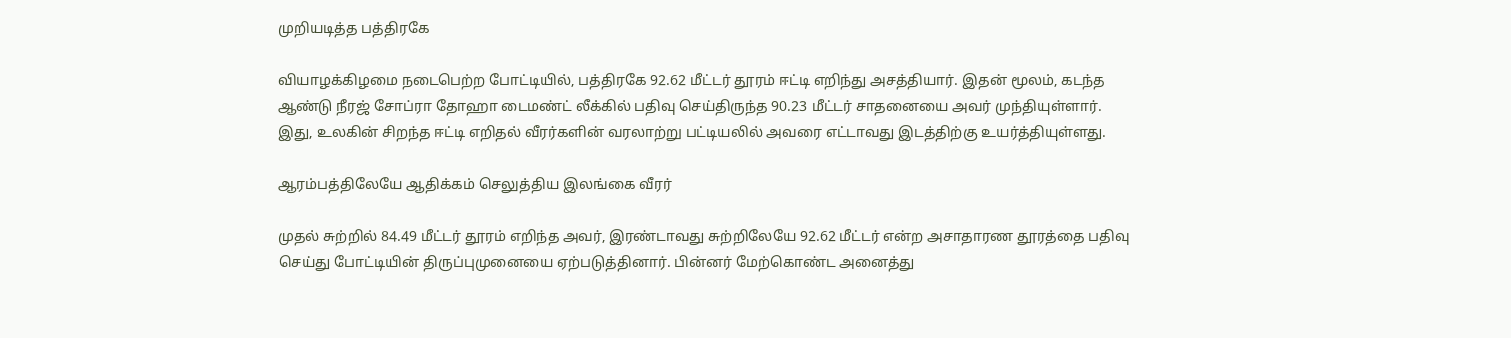முறியடித்த பத்திரகே

வியாழக்கிழமை நடைபெற்ற போட்டியில், பத்திரகே 92.62 மீட்டர் தூரம் ஈட்டி எறிந்து அசத்தியார். இதன் மூலம், கடந்த ஆண்டு நீரஜ் சோப்ரா தோஹா டைமண்ட் லீக்கில் பதிவு செய்திருந்த 90.23 மீட்டர் சாதனையை அவர் முந்தியுள்ளார். இது, உலகின் சிறந்த ஈட்டி எறிதல் வீரர்களின் வரலாற்று பட்டியலில் அவரை எட்டாவது இடத்திற்கு உயர்த்தியுள்ளது.

ஆரம்பத்திலேயே ஆதிக்கம் செலுத்திய இலங்கை வீரர்

முதல் சுற்றில் 84.49 மீட்டர் தூரம் எறிந்த அவர், இரண்டாவது சுற்றிலேயே 92.62 மீட்டர் என்ற அசாதாரண தூரத்தை பதிவு செய்து போட்டியின் திருப்புமுனையை ஏற்படுத்தினார். பின்னர் மேற்கொண்ட அனைத்து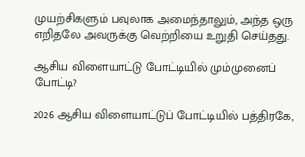முயற்சிகளும் பவுலாக அமைந்தாலும், அந்த ஒரு எறிதலே அவருக்கு வெற்றியை உறுதி செய்தது.

ஆசிய விளையாட்டு போட்டியில் மும்முனைப் போட்டி?

2026 ஆசிய விளையாட்டுப் போட்டியில் பத்திரகே,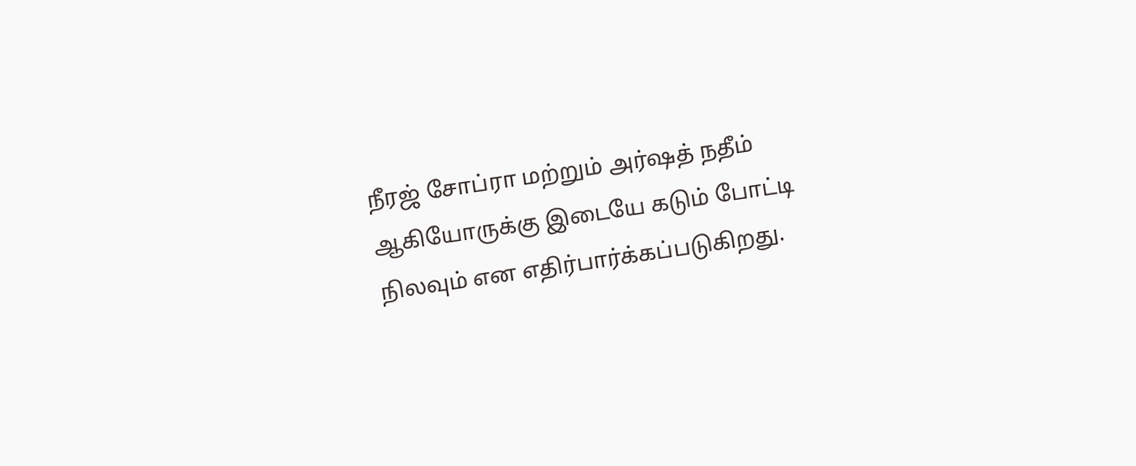நீரஜ் சோப்ரா மற்றும் அர்ஷத் நதீம் ஆகியோருக்கு இடையே கடும் போட்டி நிலவும் என எதிர்பார்க்கப்படுகிறது.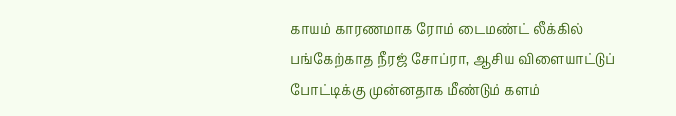காயம் காரணமாக ரோம் டைமண்ட் லீக்கில் பங்கேற்காத நீரஜ் சோப்ரா, ஆசிய விளையாட்டுப் போட்டிக்கு முன்னதாக மீண்டும் களம்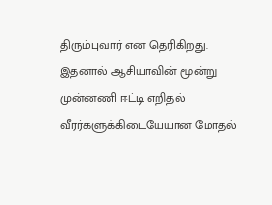திரும்புவார் என தெரிகிறது. இதனால் ஆசியாவின் மூன்று முன்னணி ஈட்டி எறிதல் வீரர்களுக்கிடையேயான மோதல்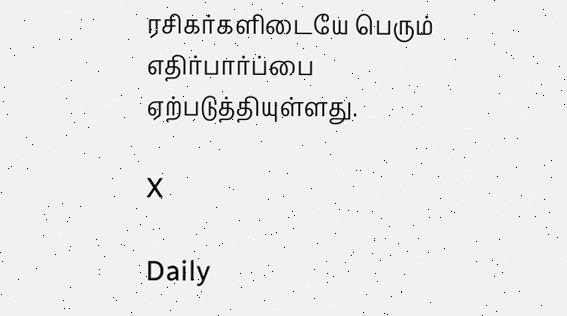ரசிகர்களிடையே பெரும் எதிர்பார்ப்பை ஏற்படுத்தியுள்ளது.

X

Daily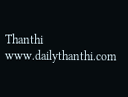Thanthi
www.dailythanthi.com